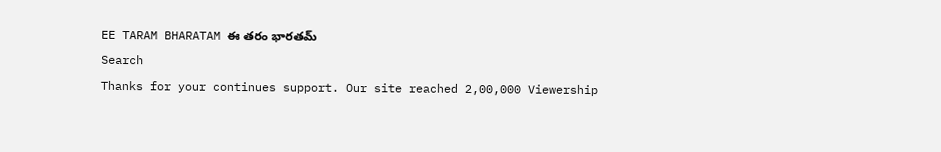EE TARAM BHARATAM ఈ తరం భారతమ్
Search
Thanks for your continues support. Our site reached 2,00,000 Viewership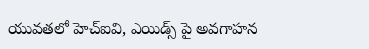యువతలో హెచ్ఐవి, ఎయిడ్స్ పై అవగాహన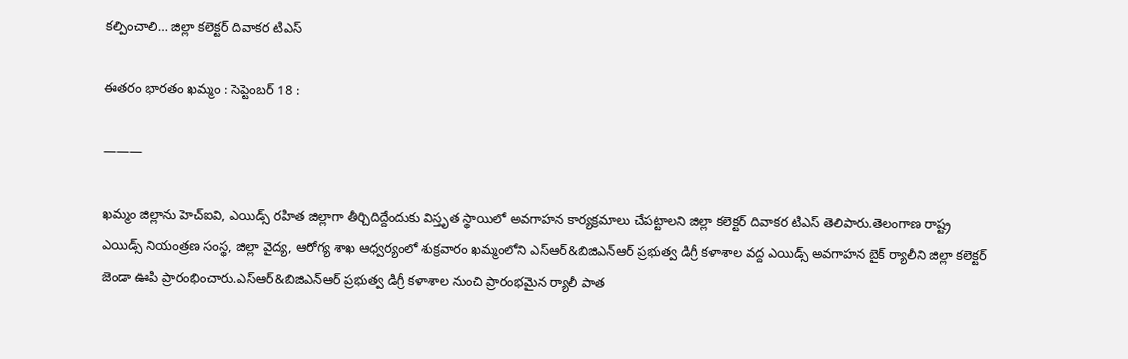కల్పించాలి… జిల్లా కలెక్టర్ దివాకర టిఎస్

ఈతరం భారతం ఖమ్మం : సెప్టెంబర్ 18 :

———

ఖమ్మం జిల్లాను హెచ్ఐవి, ఎయిడ్స్ రహిత జిల్లాగా తీర్చిదిద్దేందుకు విస్తృత స్థాయిలో అవగాహన కార్యక్రమాలు చేపట్టాలని జిల్లా కలెక్టర్ దివాకర టిఎస్ తెలిపారు.తెలంగాణ రాష్ట్ర ఎయిడ్స్ నియంత్రణ సంస్థ, జిల్లా వైద్య, ఆరోగ్య శాఖ ఆధ్వర్యంలో శుక్రవారం ఖమ్మంలోని ఎస్ఆర్&బిజిఎన్ఆర్ ప్రభుత్వ డిగ్రీ కళాశాల వద్ద ఎయిడ్స్ అవగాహన బైక్ ర్యాలీని జిల్లా కలెక్టర్ జెండా ఊపి ప్రారంభించారు.ఎస్ఆర్&బిజిఎన్ఆర్ ప్రభుత్వ డిగ్రీ కళాశాల నుంచి ప్రారంభమైన ర్యాలీ పాత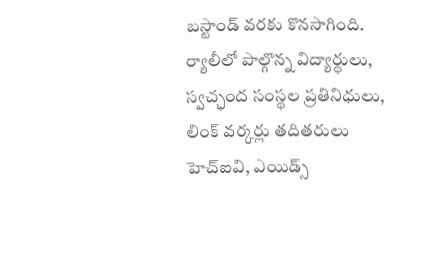బస్టాండ్ వరకు కొనసాగింది. ర్యాలీలో పాల్గొన్న విద్యార్థులు, స్వచ్ఛంద సంస్థల ప్రతినిధులు, లింక్ వర్కర్లు తదితరులు హెచ్ఐవి, ఎయిడ్స్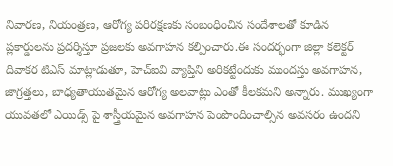నివారణ, నియంత్రణ, ఆరోగ్య పరిరక్షణకు సంబంధించిన సందేశాలతో కూడిన ప్లకార్డులను ప్రదర్శిస్తూ ప్రజలకు అవగాహన కల్పించారు.ఈ సందర్భంగా జిల్లా కలెక్టర్ దివాకర టిఎస్ మాట్లాడుతూ, హెచ్ఐవి వ్యాప్తిని అరికట్టేందుకు ముందస్తు అవగాహన, జాగ్రత్తలు, బాధ్యతాయుతమైన ఆరోగ్య అలవాట్లు ఎంతో కీలకమని అన్నారు. ముఖ్యంగా యువతలో ఎయిడ్స్ పై శాస్త్రీయమైన అవగాహన పెంపొందించాల్సిన అవసరం ఉందని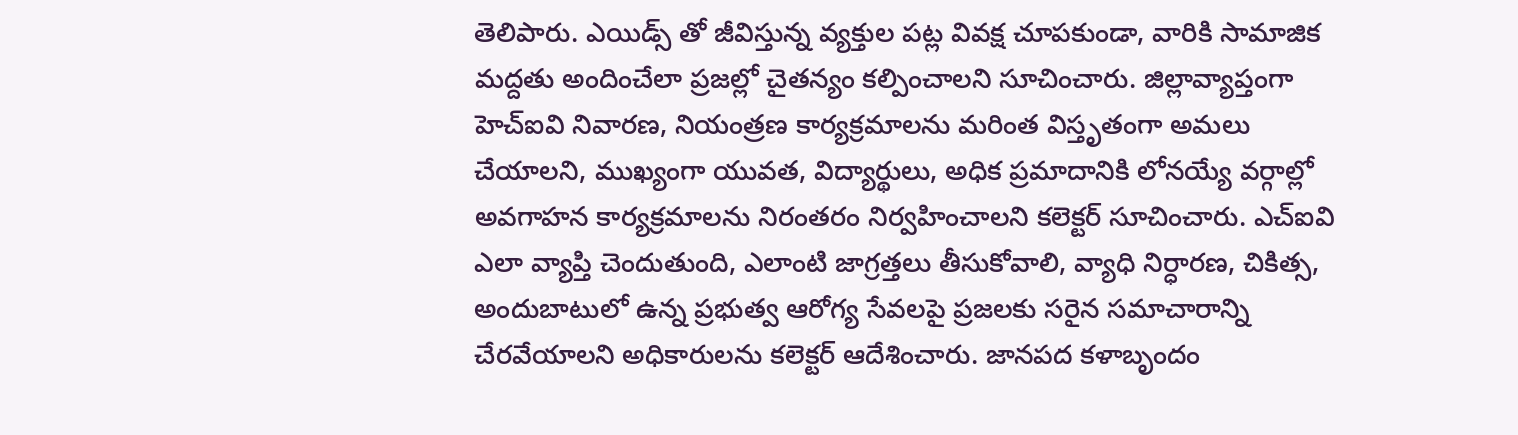తెలిపారు. ఎయిడ్స్ తో జీవిస్తున్న వ్యక్తుల పట్ల వివక్ష చూపకుండా, వారికి సామాజిక మద్దతు అందించేలా ప్రజల్లో చైతన్యం కల్పించాలని సూచించారు. జిల్లావ్యాప్తంగా హెచ్ఐవి నివారణ, నియంత్రణ కార్యక్రమాలను మరింత విస్తృతంగా అమలు చేయాలని, ముఖ్యంగా యువత, విద్యార్థులు, అధిక ప్రమాదానికి లోనయ్యే వర్గాల్లో అవగాహన కార్యక్రమాలను నిరంతరం నిర్వహించాలని కలెక్టర్ సూచించారు. ఎచ్ఐవి ఎలా వ్యాప్తి చెందుతుంది, ఎలాంటి జాగ్రత్తలు తీసుకోవాలి, వ్యాధి నిర్ధారణ, చికిత్స, అందుబాటులో ఉన్న ప్రభుత్వ ఆరోగ్య సేవలపై ప్రజలకు సరైన సమాచారాన్ని చేరవేయాలని అధికారులను కలెక్టర్ ఆదేశించారు. జానపద కళాబృందం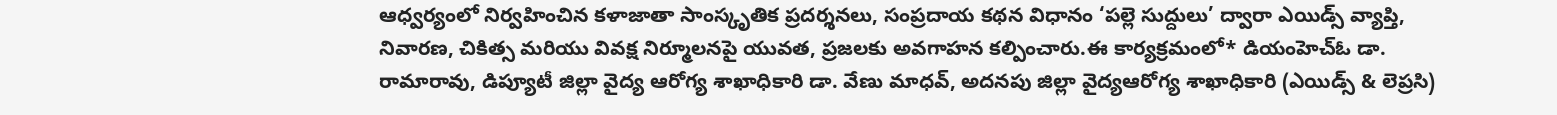ఆధ్వర్యంలో నిర్వహించిన కళాజాతా సాంస్కృతిక ప్రదర్శనలు, సంప్రదాయ కథన విధానం ‘పల్లె సుద్దులు’ ద్వారా ఎయిడ్స్ వ్యాప్తి, నివారణ, చికిత్స మరియు వివక్ష నిర్మూలనపై యువత, ప్రజలకు అవగాహన కల్పించారు.ఈ కార్యక్రమంలో* డియంహెచ్ఓ డా. రామారావు, డిప్యూటీ జిల్లా వైద్య ఆరోగ్య శాఖాధికారి డా. వేణు మాధవ్, అదనపు జిల్లా వైద్యఆరోగ్య శాఖాధికారి (ఎయిడ్స్ & లెప్రసి)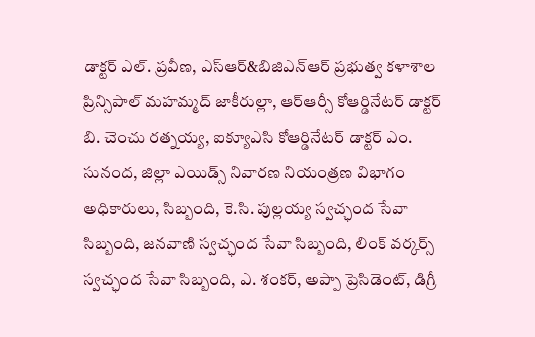డాక్టర్ ఎల్. ప్రవీణ, ఎస్ఆర్&బిజిఎన్ఆర్ ప్రభుత్వ కళాశాల ప్రిన్సిపాల్ మహమ్మద్ జాకీరుల్లా, ఆర్ఆర్సీ కోఆర్డినేటర్ డాక్టర్ బి. చెంచు రత్నయ్య, ఐక్యూఎసి కోఆర్డినేటర్ డాక్టర్ ఎం. సునంద, జిల్లా ఎయిడ్స్ నివారణ నియంత్రణ విభాగం అధికారులు, సిబ్బంది, కె.సి. పుల్లయ్య స్వచ్ఛంద సేవా సిబ్బంది, జనవాణి స్వచ్ఛంద సేవా సిబ్బంది, లింక్ వర్కర్స్ స్వచ్ఛంద సేవా సిబ్బంది, ఎ. శంకర్, అప్పా ప్రెసిడెంట్, డిగ్రీ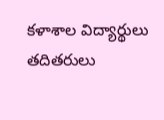కళాశాల విద్యార్థులు తదితరులు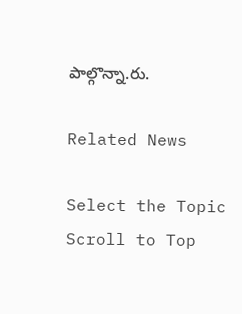పాల్గొన్నా.రు.

Related News

Select the Topic
Scroll to Top